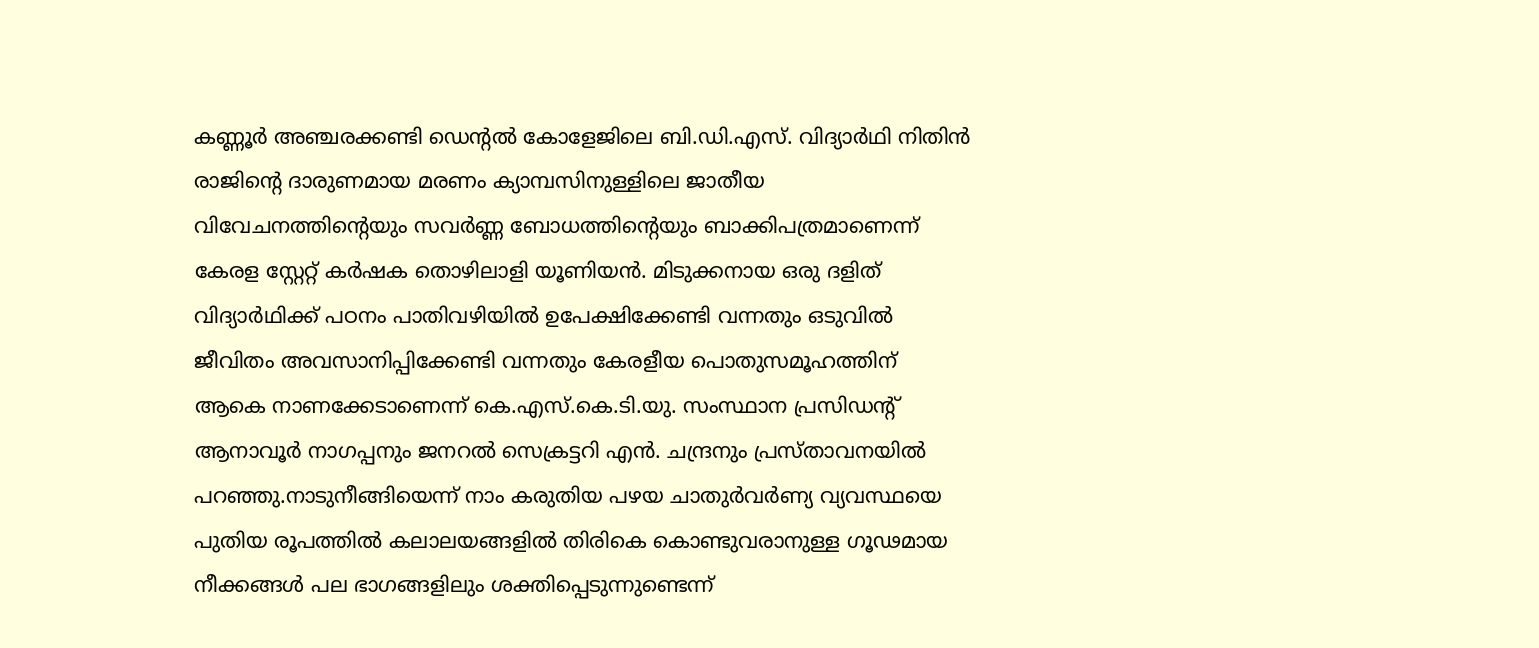കണ്ണൂർ അഞ്ചരക്കണ്ടി ഡെന്റൽ കോളേജിലെ ബി.ഡി.എസ്. വിദ്യാർഥി നിതിൻ രാജിന്റെ ദാരുണമായ മരണം ക്യാമ്പസിനുള്ളിലെ ജാതീയ വിവേചനത്തിന്റെയും സവർണ്ണ ബോധത്തിന്റെയും ബാക്കിപത്രമാണെന്ന് കേരള സ്റ്റേറ്റ് കർഷക തൊഴിലാളി യൂണിയൻ. മിടുക്കനായ ഒരു ദളിത് വിദ്യാർഥിക്ക് പഠനം പാതിവഴിയിൽ ഉപേക്ഷിക്കേണ്ടി വന്നതും ഒടുവിൽ ജീവിതം അവസാനിപ്പിക്കേണ്ടി വന്നതും കേരളീയ പൊതുസമൂഹത്തിന് ആകെ നാണക്കേടാണെന്ന് കെ.എസ്.കെ.ടി.യു. സംസ്ഥാന പ്രസിഡന്റ് ആനാവൂർ നാഗപ്പനും ജനറൽ സെക്രട്ടറി എൻ. ചന്ദ്രനും പ്രസ്താവനയിൽ പറഞ്ഞു.നാടുനീങ്ങിയെന്ന് നാം കരുതിയ പഴയ ചാതുർവർണ്യ വ്യവസ്ഥയെ പുതിയ രൂപത്തിൽ കലാലയങ്ങളിൽ തിരികെ കൊണ്ടുവരാനുള്ള ഗൂഢമായ നീക്കങ്ങൾ പല ഭാഗങ്ങളിലും ശക്തിപ്പെടുന്നുണ്ടെന്ന്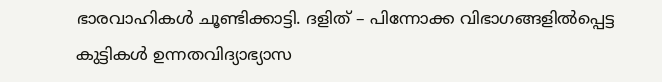ഭാരവാഹികൾ ചൂണ്ടിക്കാട്ടി. ദളിത് – പിന്നോക്ക വിഭാഗങ്ങളിൽപ്പെട്ട കുട്ടികൾ ഉന്നതവിദ്യാഭ്യാസ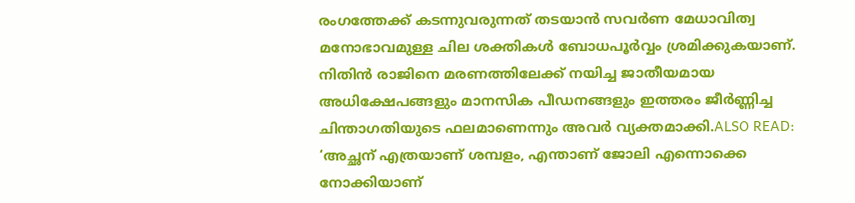രംഗത്തേക്ക് കടന്നുവരുന്നത് തടയാൻ സവർണ മേധാവിത്വ മനോഭാവമുള്ള ചില ശക്തികൾ ബോധപൂർവ്വം ശ്രമിക്കുകയാണ്. നിതിൻ രാജിനെ മരണത്തിലേക്ക് നയിച്ച ജാതീയമായ അധിക്ഷേപങ്ങളും മാനസിക പീഡനങ്ങളും ഇത്തരം ജീർണ്ണിച്ച ചിന്താഗതിയുടെ ഫലമാണെന്നും അവർ വ്യക്തമാക്കി.ALSO READ: ‘അച്ഛന് എത്രയാണ് ശമ്പളം, എന്താണ് ജോലി എന്നൊക്കെ നോക്കിയാണ്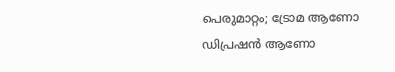പെരുമാറ്റം; ട്രോമ ആണോ ഡിപ്രഷൻ ആണോ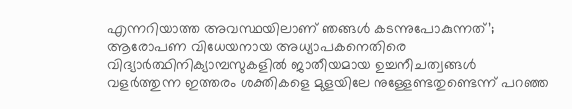എന്നറിയാത്ത അവസ്ഥയിലാണ് ഞങ്ങൾ കടന്നുപോകുന്നത്’; ആരോപണ വിധേയനായ അധ്യാപകനെതിരെ വിദ്യാർത്ഥിനിക്യാമ്പസുകളിൽ ജാതീയമായ ഉച്ചനീചത്വങ്ങൾ വളർത്തുന്ന ഇത്തരം ശക്തികളെ മുളയിലേ നുള്ളേണ്ടതുണ്ടെന്ന് പറഞ്ഞ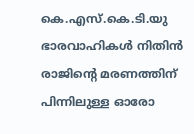കെ.എസ്.കെ.ടി.യു ഭാരവാഹികൾ നിതിൻ രാജിന്റെ മരണത്തിന് പിന്നിലുള്ള ഓരോ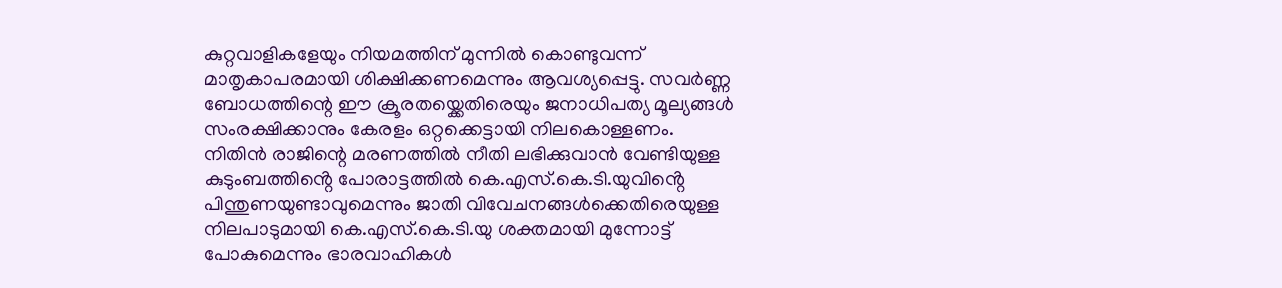കുറ്റവാളികളേയും നിയമത്തിന് മുന്നിൽ കൊണ്ടുവന്ന് മാതൃകാപരമായി ശിക്ഷിക്കണമെന്നും ആവശ്യപ്പെട്ടു. സവർണ്ണ ബോധത്തിന്റെ ഈ ക്രൂരതയ്ക്കെതിരെയും ജനാധിപത്യ മൂല്യങ്ങൾ സംരക്ഷിക്കാനും കേരളം ഒറ്റക്കെട്ടായി നിലകൊള്ളണം. നിതിൻ രാജിന്റെ മരണത്തിൽ നീതി ലഭിക്കുവാൻ വേണ്ടിയുള്ള കുടുംബത്തിൻ്റെ പോരാട്ടത്തിൽ കെ.എസ്.കെ.ടി.യുവിൻ്റെ പിന്തുണയുണ്ടാവുമെന്നും ജാതി വിവേചനങ്ങൾക്കെതിരെയുള്ള നിലപാടുമായി കെ.എസ്.കെ.ടി.യു ശക്തമായി മുന്നോട്ട് പോകുമെന്നും ഭാരവാഹികൾ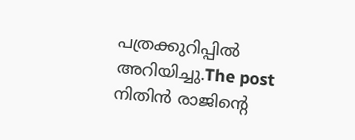പത്രക്കുറിപ്പിൽ അറിയിച്ചു.The post നിതിൻ രാജിൻ്റെ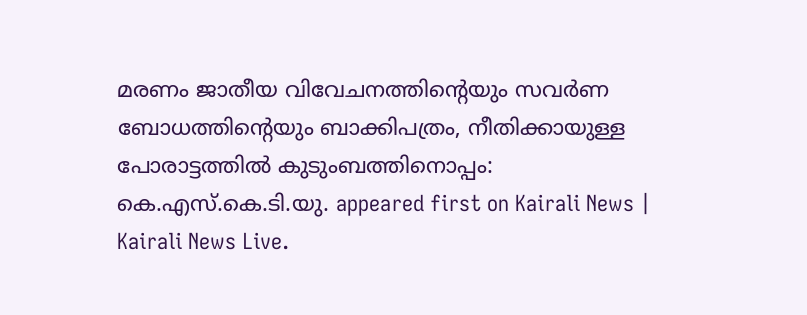മരണം ജാതീയ വിവേചനത്തിൻ്റെയും സവർണ ബോധത്തിൻ്റെയും ബാക്കിപത്രം, നീതിക്കായുള്ള പോരാട്ടത്തിൽ കുടുംബത്തിനൊപ്പം: കെ.എസ്.കെ.ടി.യു. appeared first on Kairali News | Kairali News Live.